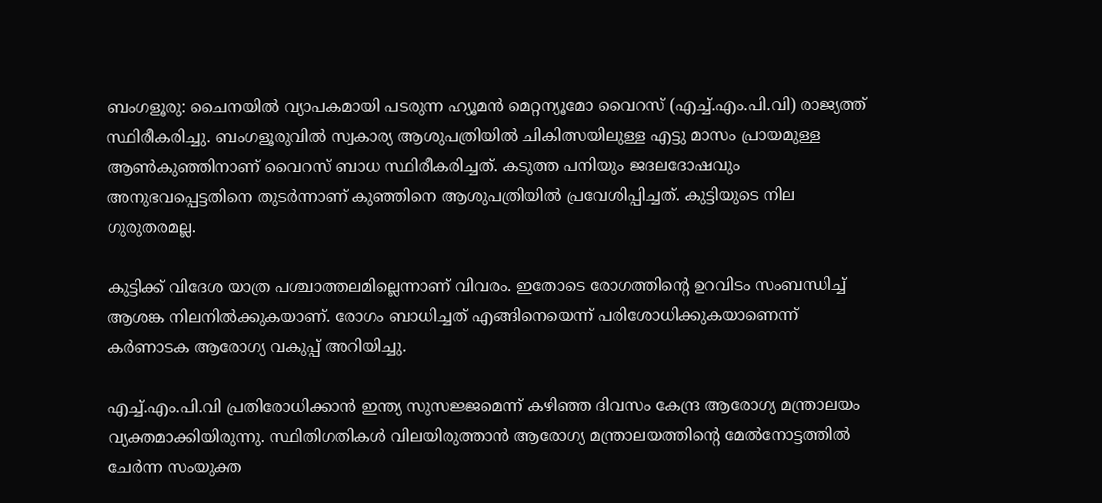ബംഗളൂരു: ചൈനയിൽ വ്യാപകമായി പടരുന്ന ഹ്യൂമൻ മെറ്റന്യൂമോ വൈറസ് (എച്ച്.എം.പി.വി) രാജ്യത്ത് സ്ഥിരീകരിച്ചു. ബംഗളൂരുവിൽ സ്വകാര്യ ആശുപത്രിയിൽ ചികിത്സയിലുള്ള എട്ടു മാസം പ്രായമുള്ള ആൺകുഞ്ഞിനാണ് വൈറസ് ബാധ സ്ഥിരീകരിച്ചത്. കടുത്ത പനിയും ജദലദോഷവും അനുഭവപ്പെട്ടതിനെ തുടർന്നാണ് കുഞ്ഞിനെ ആശുപത്രിയിൽ പ്രവേശിപ്പിച്ചത്. കുട്ടിയുടെ നില ഗുരുതരമല്ല.

കുട്ടിക്ക് വിദേശ യാത്ര പശ്ചാത്തലമില്ലെന്നാണ് വിവരം. ഇതോടെ രോഗത്തിന്‍റെ ഉറവിടം സംബന്ധിച്ച് ആശങ്ക നിലനിൽക്കുകയാണ്. രോഗം ബാധിച്ചത് എങ്ങിനെയെന്ന് പരിശോധിക്കുകയാണെന്ന് കർണാടക ആരോഗ്യ വകുപ്പ് അറിയിച്ചു.

എച്ച്.എം.പി.വി പ്രതിരോധിക്കാൻ ഇന്ത്യ സുസജ്ജമെന്ന് കഴിഞ്ഞ ദിവസം കേന്ദ്ര ആരോഗ്യ മന്ത്രാലയം വ്യക്തമാക്കിയിരുന്നു. സ്ഥിതിഗതികൾ വിലയിരുത്താൻ ആരോഗ്യ മന്ത്രാലയത്തിന്‍റെ മേൽനോട്ടത്തിൽ ചേർന്ന സംയുക്ത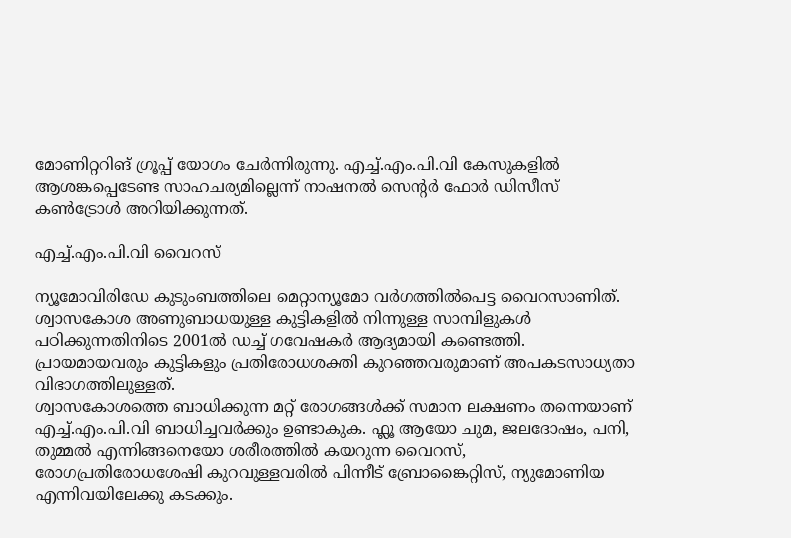മോണിറ്ററിങ് ഗ്രൂപ്പ് യോഗം ചേർന്നിരുന്നു. എച്ച്.എം.പി.വി കേസുകളിൽ ആശങ്കപ്പെടേണ്ട സാഹചര്യമില്ലെന്ന് നാഷനൽ സെന്റർ ഫോർ ഡിസീസ് കൺട്രോൾ അറിയിക്കുന്നത്.

എച്ച്.എം.പി.വി വൈറസ്

ന്യൂമോവിരിഡേ കുടുംബത്തിലെ മെറ്റാന്യൂമോ വര്‍ഗത്തില്‍പെട്ട വൈറസാണിത്. ശ്വാസകോശ അണുബാധയുള്ള കുട്ടികളില്‍ നിന്നുള്ള സാമ്പിളുകള്‍ പഠിക്കുന്നതിനിടെ 2001ല്‍ ഡച്ച് ഗവേഷകർ ആദ്യമായി കണ്ടെത്തി. പ്രായമായവരും കുട്ടികളും പ്രതിരോധശക്തി കുറഞ്ഞവരുമാണ് അപകടസാധ്യതാ വിഭാഗത്തിലുള്ളത്.
ശ്വാസകോശത്തെ ബാധിക്കുന്ന മറ്റ് രോഗങ്ങൾക്ക് സമാന ലക്ഷണം തന്നെയാണ് എച്ച്.എം.പി.വി ബാധിച്ചവർക്കും ഉണ്ടാകുക. ഫ്ലൂ ആയോ ചുമ, ജലദോഷം, പനി, തുമ്മൽ എന്നിങ്ങനെയോ ശരീരത്തിൽ കയറുന്ന വൈറസ്, രോഗപ്രതിരോധശേഷി കുറവുള്ളവരിൽ പിന്നീട് ബ്രോങ്കൈറ്റിസ്, ന്യുമോണിയ എന്നിവയിലേക്കു കടക്കും.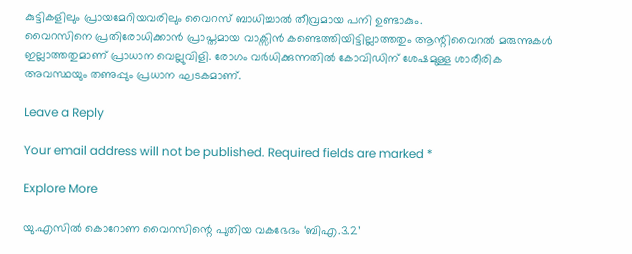കുട്ടികളിലും പ്രായമേറിയവരിലും വൈറസ് ബാധിച്ചാൽ തീവ്രമായ പനി ഉണ്ടാകും.
വൈറസിനെ പ്രതിരോധിക്കാൻ പ്രാപ്തമായ വാക്സിൻ കണ്ടെത്തിയിട്ടില്ലാത്തതും ആന്റിവൈറൽ മരുന്നുകൾ ഇല്ലാത്തതുമാണ് പ്രാധാന വെല്ലുവിളി. രോഗം വർധിക്കുന്നതിൽ കോവിഡിന് ശേഷമുള്ള ശാരീരിക അവസ്ഥയും തണുപ്പും പ്രധാന ഘടകമാണ്.

Leave a Reply

Your email address will not be published. Required fields are marked *

Explore More

യു.എസിൽ കൊറോണ വൈറസിന്റെ പുതിയ വകഭേദം ‘ബിഎ.3.2’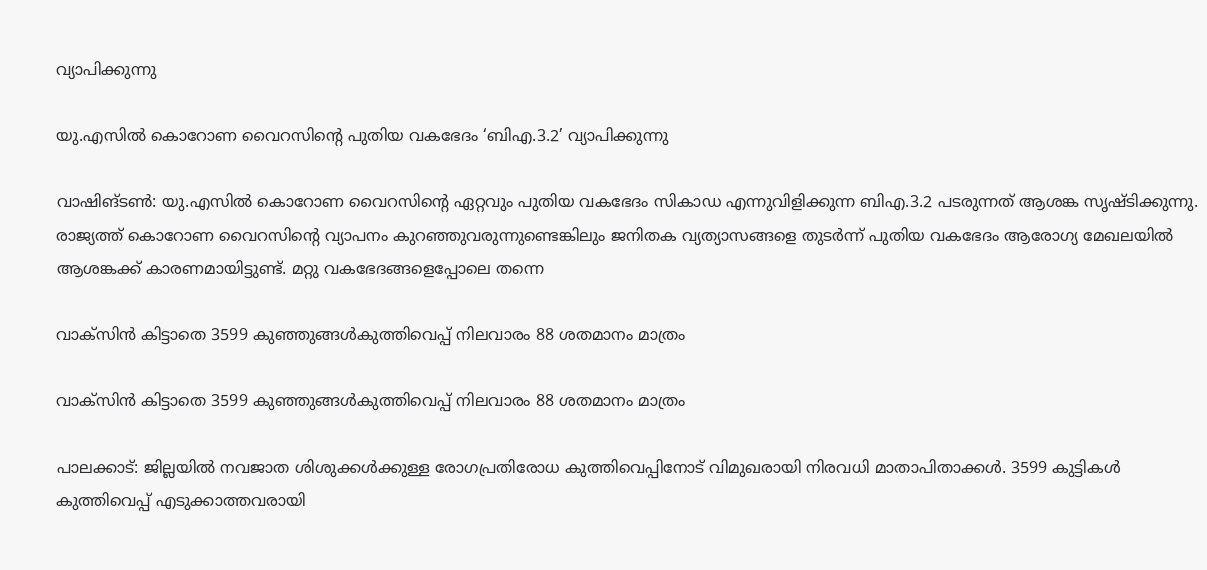വ്യാപിക്കുന്നു

യു.എസിൽ കൊറോണ വൈറസിന്റെ പുതിയ വകഭേദം ‘ബിഎ.3.2’ വ്യാപിക്കുന്നു

വാഷിങ്ടൺ: യു.എസിൽ കൊറോണ വൈറസിന്റെ ഏറ്റവും പുതിയ വകഭേദം സികാഡ എന്നുവിളിക്കുന്ന ബിഎ.3.2 പടരുന്നത് ആശങ്ക സൃഷ്ടിക്കുന്നു. രാജ്യത്ത് കൊറോണ വൈറസിന്റെ വ്യാപനം കുറഞ്ഞുവരുന്നുണ്ടെങ്കിലും ജനിതക വ്യത്യാസങ്ങളെ തുടർന്ന് പുതിയ വകഭേദം ആരോഗ്യ മേഖലയിൽ ആശങ്കക്ക് കാരണമായിട്ടുണ്ട്. മറ്റു വകഭേദങ്ങളെപ്പോലെ തന്നെ

വാക്സിൻ കിട്ടാതെ 3599 കുഞ്ഞുങ്ങൾകുത്തിവെപ്പ് നിലവാരം 88 ശതമാനം മാത്രം

വാക്സിൻ കിട്ടാതെ 3599 കുഞ്ഞുങ്ങൾകുത്തിവെപ്പ് നിലവാരം 88 ശതമാനം മാത്രം

പാലക്കാട്: ജില്ലയിൽ നവജാത ശിശുക്കൾക്കുള്ള രോഗപ്രതിരോധ കുത്തിവെപ്പിനോട് വിമുഖരായി നിരവധി മാതാപിതാക്കൾ. 3599 കുട്ടികൾ കുത്തിവെപ്പ് എടുക്കാത്തവരായി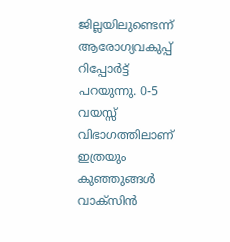ജില്ലയിലുണ്ടെന്ന് ആരോഗ്യവകുപ്പ് റിപ്പോർട്ട് പറയുന്നു. 0-5 വയസ്സ് വിഭാഗത്തിലാണ് ഇത്രയും കുഞ്ഞുങ്ങൾ വാക്സിൻ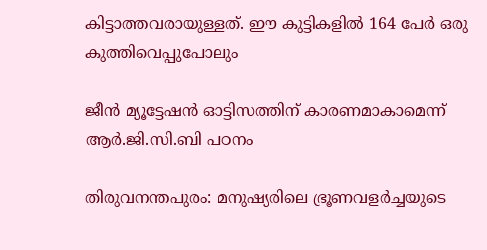കിട്ടാത്തവരായുള്ളത്. ഈ കുട്ടികളിൽ 164 പേർ ഒരു കുത്തിവെപ്പുപോലും

ജീന്‍ മ്യൂട്ടേഷന്‍ ഓട്ടിസത്തിന് കാരണമാകാമെന്ന് ആർ.ജി.സി.ബി പഠനം

തിരുവനന്തപുരം: മനുഷ്യരിലെ ഭ്രൂണവളര്‍ച്ചയുടെ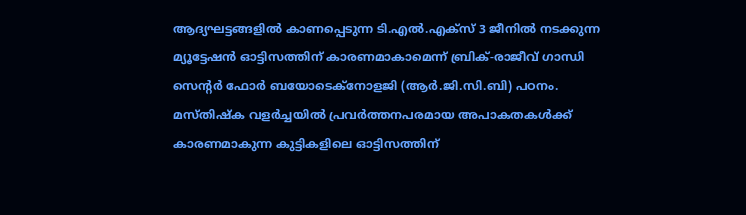ആദ്യഘട്ടങ്ങളില്‍ കാണപ്പെടുന്ന ടി.എൽ.എക്സ് 3 ജീനില്‍ നടക്കുന്ന മ്യൂട്ടേഷന്‍ ഓട്ടിസത്തിന് കാരണമാകാമെന്ന് ബ്രിക്-രാജീവ് ഗാന്ധി സെന്‍റര്‍ ഫോര്‍ ബയോടെക്നോളജി (ആർ.ജി.സി.ബി) പഠനം. മസ്തിഷ്ക വളര്‍ച്ചയില്‍ പ്രവര്‍ത്തനപരമായ അപാകതകള്‍ക്ക് കാരണമാകുന്ന കുട്ടികളിലെ ഓട്ടിസത്തിന്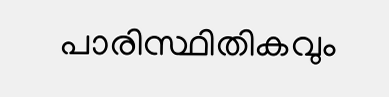പാരിസ്ഥിതികവും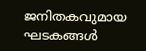ജനിതകവുമായ ഘടകങ്ങള്‍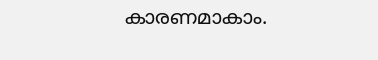കാരണമാകാം.